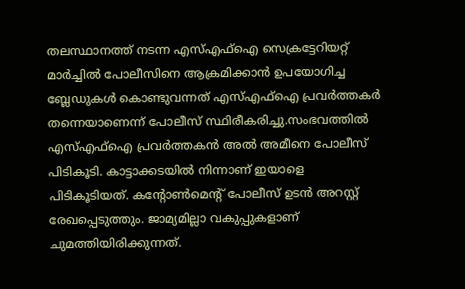തലസ്ഥാനത്ത് നടന്ന എസ്‌എഫ്‌ഐ സെക്രട്ടേറിയറ്റ് മാർച്ചില്‍ പോലീസിനെ ആക്രമിക്കാൻ ഉപയോഗിച്ച ബ്ലേഡുകള്‍ കൊണ്ടുവന്നത് എസ്‌എഫ്‌ഐ പ്രവർത്തകർ തന്നെയാണെന്ന് പോലീസ് സ്ഥിരീകരിച്ചു.സംഭവത്തില്‍ എസ്‌എഫ്‌ഐ പ്രവർത്തകൻ അല്‍ അമീനെ പോലീസ് പിടികൂടി. കാട്ടാക്കടയില്‍ നിന്നാണ് ഇയാളെ പിടികൂടിയത്. കൻ്റോണ്‍മെന്റ് പോലീസ് ഉടൻ അറസ്റ്റ് രേഖപ്പെടുത്തും. ജാമ്യമില്ലാ വകുപ്പുകളാണ് ചുമത്തിയിരിക്കുന്നത്.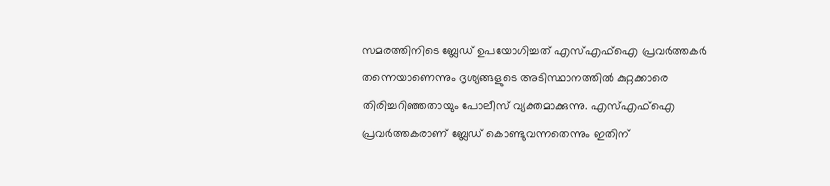സമരത്തിനിടെ ബ്ലേഡ് ഉപയോഗിച്ചത് എസ്‌എഫ്‌ഐ പ്രവർത്തകർ തന്നെയാണെന്നും ദൃശ്യങ്ങളുടെ അടിസ്ഥാനത്തില്‍ കുറ്റക്കാരെ തിരിച്ചറിഞ്ഞതായും പോലീസ് വ്യക്തമാക്കുന്നു. എസ്‌എഫ്‌ഐ പ്രവർത്തകരാണ് ബ്ലേഡ് കൊണ്ടുവന്നതെന്നും ഇതിന്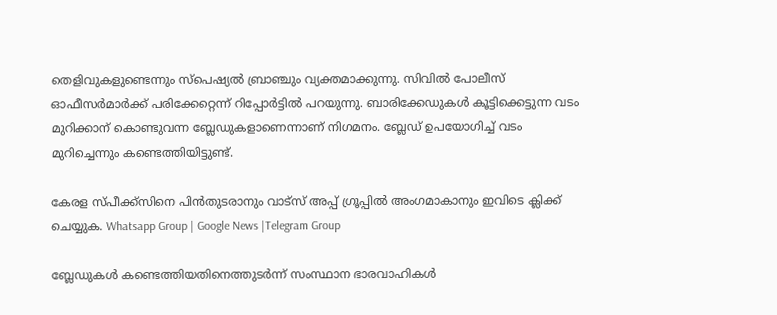തെളിവുകളുണ്ടെന്നും സ്‌പെഷ്യല്‍ ബ്രാഞ്ചും വ്യക്തമാക്കുന്നു. സിവില്‍ പോലീസ് ഓഫീസര്‍മാര്‍ക്ക് പരിക്കേറ്റെന്ന് റിപ്പോര്‍ട്ടില്‍ പറയുന്നു. ബാരിക്കേഡുകള്‍ കൂട്ടിക്കെട്ടുന്ന വടം മുറിക്കാന്‌ കൊണ്ടുവന്ന ബ്ലേഡുകളാണെന്നാണ് നിഗമനം. ബ്ലേഡ് ഉപയോഗിച്ച്‌ വടം മുറിച്ചെന്നും കണ്ടെത്തിയിട്ടുണ്ട്.

കേരള സ്പീക്ക്സിനെ പിൻതുടരാനും വാട്സ് അപ്പ് ഗ്രൂപ്പിൽ അംഗമാകാനും ഇവിടെ ക്ലിക്ക് ചെയ്യുക. Whatsapp Group | Google News |Telegram Group

ബ്ലേഡുകള്‍ കണ്ടെത്തിയതിനെത്തുടർന്ന് സംസ്ഥാന ഭാരവാഹികള്‍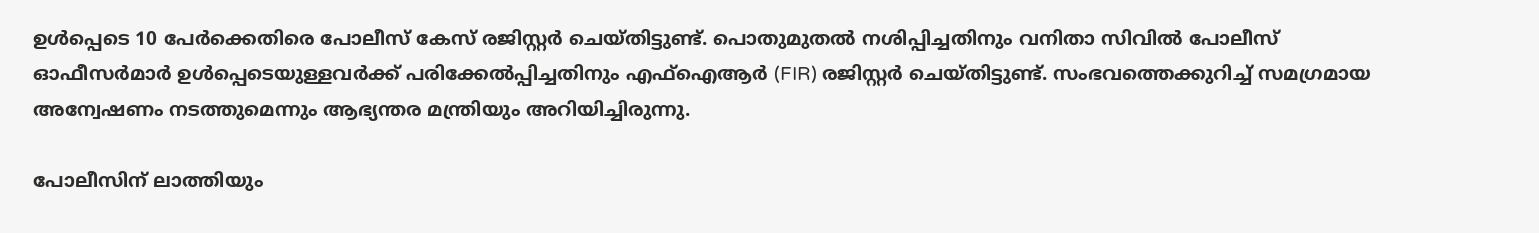ഉള്‍പ്പെടെ 10 പേർക്കെതിരെ പോലീസ് കേസ് രജിസ്റ്റർ ചെയ്തിട്ടുണ്ട്. പൊതുമുതല്‍ നശിപ്പിച്ചതിനും വനിതാ സിവില്‍ പോലീസ് ഓഫീസർമാർ ഉള്‍പ്പെടെയുള്ളവർക്ക് പരിക്കേല്‍പ്പിച്ചതിനും എഫ്‌ഐ‌ആർ (FIR) രജിസ്റ്റർ ചെയ്തിട്ടുണ്ട്. സംഭവത്തെക്കുറിച്ച്‌ സമഗ്രമായ അന്വേഷണം നടത്തുമെന്നും ആഭ്യന്തര മന്ത്രിയും അറിയിച്ചിരുന്നു.

പോലീസിന് ലാത്തിയും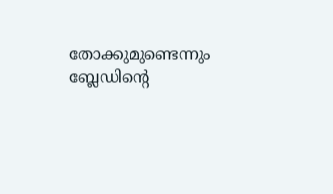തോക്കുമുണ്ടെന്നും ബ്ലേഡിന്റെ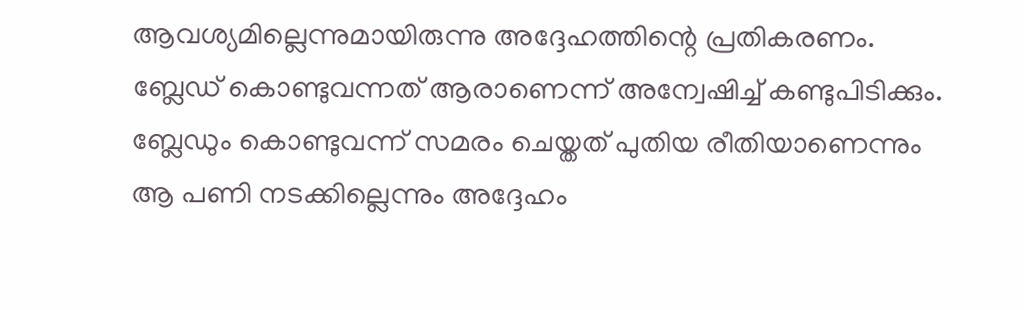ആവശ്യമില്ലെന്നുമായിരുന്നു അദ്ദേഹത്തിന്റെ പ്രതികരണം. ബ്ലേഡ് കൊണ്ടുവന്നത് ആരാണെന്ന് അന്വേഷിച്ച്‌ കണ്ടുപിടിക്കും. ബ്ലേഡും കൊണ്ടുവന്ന് സമരം ചെയ്തത് പുതിയ രീതിയാണെന്നും ആ പണി നടക്കില്ലെന്നും അദ്ദേഹം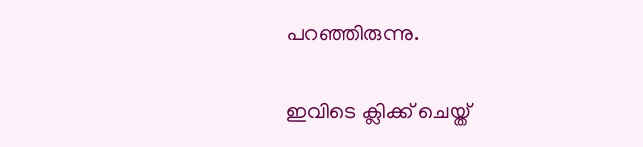പറഞ്ഞിരുന്നു.

ഇവിടെ ക്ലിക്ക് ചെയ്ത്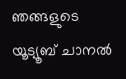ഞങ്ങളുടെ യൂട്യൂബ് ചാനൽ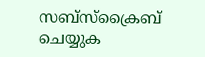സബ്സ്ക്രൈബ് ചെയ്യുക